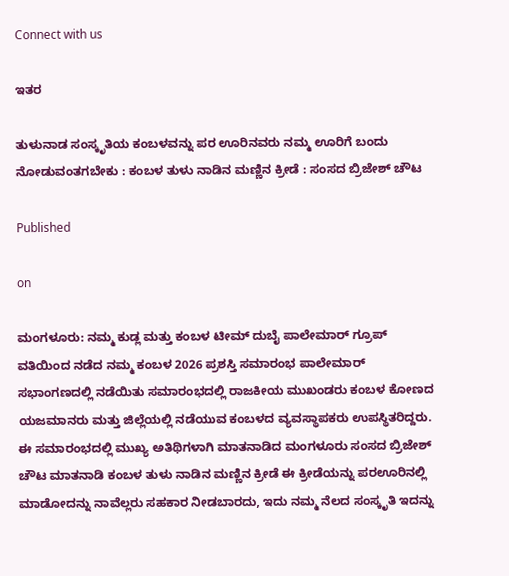Connect with us

ಇತರ

ತುಳುನಾಡ ಸಂಸ್ಕೃತಿಯ ಕಂಬಳವನ್ನು ಪರ ಊರಿನವರು ನಮ್ಮ ಊರಿಗೆ ಬಂದು ನೋಡುವಂತಗಬೇಕು : ಕಂಬಳ ತುಳು ನಾಡಿನ ಮಣ್ಣಿನ ಕ್ರೀಡೆ : ಸಂಸದ ಬ್ರಿಜೇಶ್ ಚೌಟ

Published

on

ಮಂಗಳೂರು: ನಮ್ಮ ಕುಡ್ಲ ಮತ್ತು ಕಂಬಳ ಟೀಮ್ ದುಬೈ ಪಾಲೇಮಾರ್ ಗ್ರೂಪ್ ವತಿಯಿಂದ ನಡೆದ ನಮ್ಮ ಕಂಬಳ 2026 ಪ್ರಶಸ್ತಿ ಸಮಾರಂಭ ಪಾಲೇಮಾರ್ ಸಭಾಂಗಣದಲ್ಲಿ ನಡೆಯಿತು ಸಮಾರಂಭದಲ್ಲಿ ರಾಜಕೀಯ ಮುಖಂಡರು ಕಂಬಳ ಕೋಣದ ಯಜಮಾನರು ಮತ್ತು ಜಿಲ್ಲೆಯಲ್ಲಿ ನಡೆಯುವ ಕಂಬಳದ ವ್ಯವಸ್ಥಾಪಕರು ಉಪಸ್ಥಿತರಿದ್ದರು.
ಈ ಸಮಾರಂಭದಲ್ಲಿ ಮುಖ್ಯ ಅತಿಥಿಗಳಾಗಿ ಮಾತನಾಡಿದ ಮಂಗಳೂರು ಸಂಸದ ಬ್ರಿಜೇಶ್ ಚೌಟ ಮಾತನಾಡಿ ಕಂಬಳ ತುಳು ನಾಡಿನ ಮಣ್ಣಿನ ಕ್ರೀಡೆ ಈ ಕ್ರೀಡೆಯನ್ನು ಪರಊರಿನಲ್ಲಿ ಮಾಡೋದನ್ನು ನಾವೆಲ್ಲರು ಸಹಕಾರ ನೀಡಬಾರದು, ಇದು ನಮ್ಮ ನೆಲದ ಸಂಸ್ಕೃತಿ ಇದನ್ನು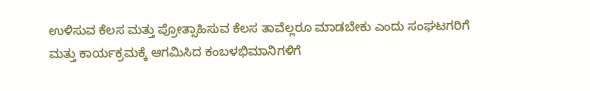ಉಳಿಸುವ ಕೆಲಸ ಮತ್ತು ಪ್ರೋತ್ಸಾಹಿಸುವ ಕೆಲಸ ತಾವೆಲ್ಲರೂ ಮಾಡಬೇಕು ಎಂದು ಸಂಘಟಗರಿಗೆ ಮತ್ತು ಕಾರ್ಯಕ್ರಮಕ್ಕೆ ಆಗಮಿಸಿದ ಕಂಬಳಭಿಮಾನಿಗಳಿಗೆ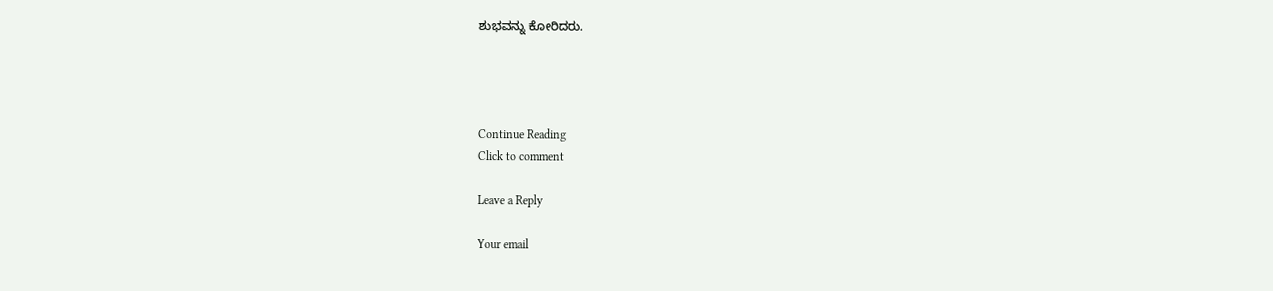ಶುಭವನ್ನು ಕೋರಿದರು.




Continue Reading
Click to comment

Leave a Reply

Your email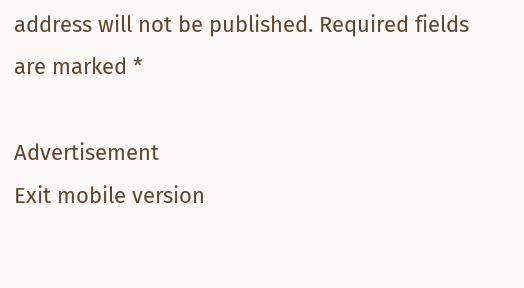address will not be published. Required fields are marked *

Advertisement
Exit mobile version